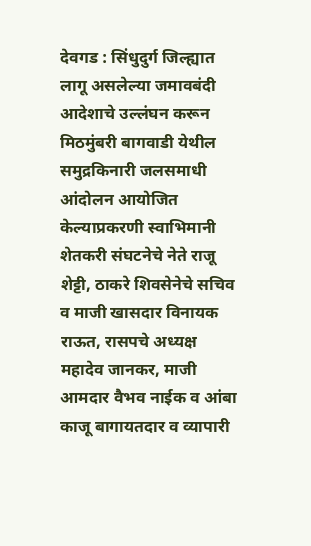देवगड : सिंधुदुर्ग जिल्ह्यात लागू असलेल्या जमावबंदी आदेशाचे उल्लंघन करून मिठमुंबरी बागवाडी येथील समुद्रकिनारी जलसमाधी आंदोलन आयोजित केल्याप्रकरणी स्वाभिमानी शेतकरी संघटनेचे नेते राजू शेट्टी, ठाकरे शिवसेनेचे सचिव व माजी खासदार विनायक राऊत, रासपचे अध्यक्ष महादेव जानकर, माजी आमदार वैभव नाईक व आंबा काजू बागायतदार व व्यापारी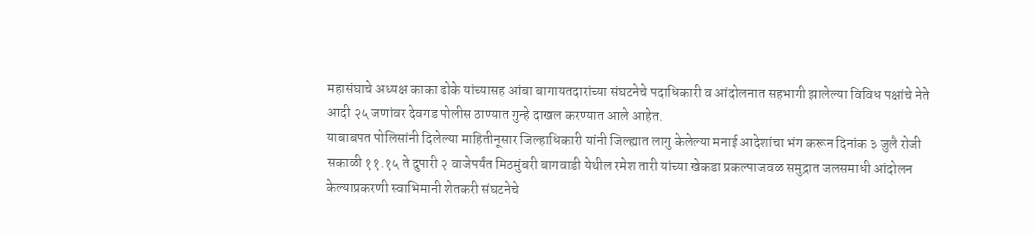महासंघाचे अध्यक्ष काका ढोके यांच्यासह आंबा बागायतदारांच्या संघटनेचे पदाधिकारी व आंदोलनात सहभागी झालेल्या विविध पक्षांचे नेते आदी २५ जणांवर देवगड पोलीस ठाण्यात गुन्हे दाखल करण्यात आले आहेत.
याबाबपत पोलिसांनी दिलेल्या माहितीनूसार जिल्हाधिकारी यांनी जिल्ह्यात लागु केलेल्या मनाई आदेशांचा भंग करून दिनांक ३ जुलै रोजी सकाळी ११.१५ ते दुपारी २ वाजेपर्यंत मिठमुंबरी बागवाडी येथील रमेश तारी यांच्या खेकडा प्रकल्पाजवळ समुद्रात जलसमाधी आंदोलन केल्याप्रकरणी स्वाभिमानी शेतकरी संघटनेचे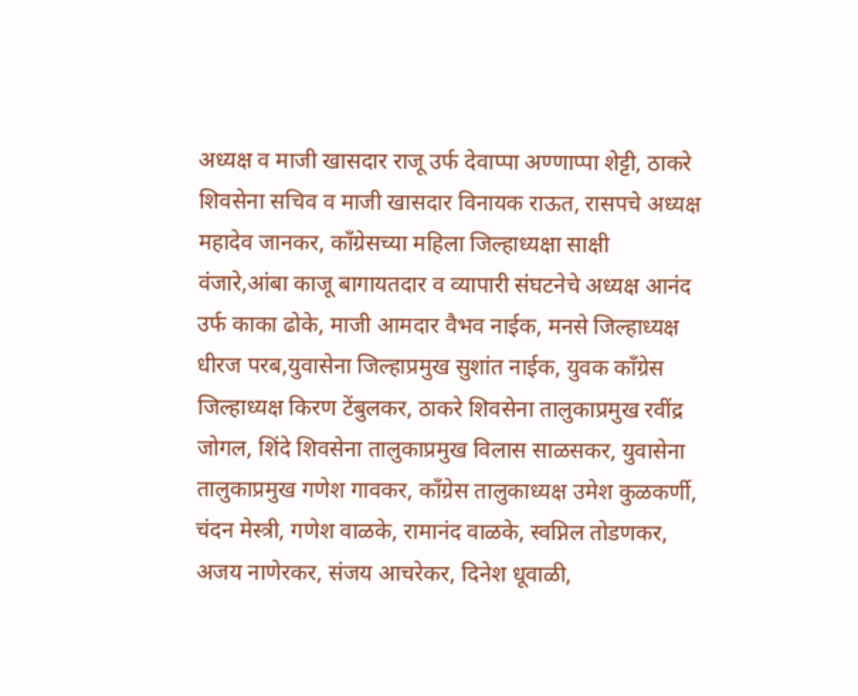अध्यक्ष व माजी खासदार राजू उर्फ देवाप्पा अण्णाप्पा शेट्टी, ठाकरे शिवसेना सचिव व माजी खासदार विनायक राऊत, रासपचे अध्यक्ष महादेव जानकर, काँग्रेसच्या महिला जिल्हाध्यक्षा साक्षी वंजारे,आंबा काजू बागायतदार व व्यापारी संघटनेचे अध्यक्ष आनंद उर्फ काका ढोके, माजी आमदार वैभव नाईक, मनसे जिल्हाध्यक्ष धीरज परब,युवासेना जिल्हाप्रमुख सुशांत नाईक, युवक काँग्रेस जिल्हाध्यक्ष किरण टेंबुलकर, ठाकरे शिवसेना तालुकाप्रमुख रवींद्र जोगल, शिंदे शिवसेना तालुकाप्रमुख विलास साळसकर, युवासेना तालुकाप्रमुख गणेश गावकर, काँग्रेस तालुकाध्यक्ष उमेश कुळकर्णी, चंदन मेस्त्री, गणेश वाळके, रामानंद वाळके, स्वप्निल तोडणकर, अजय नाणेरकर, संजय आचरेकर, दिनेश धूवाळी,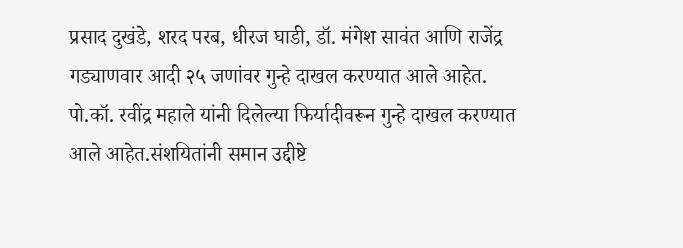प्रसाद दुखंडे, शरद परब, धीरज घाडी, डॉ. मंगेश सावंत आणि राजेंद्र गड्याणवार आदी २५ जणांवर गुन्हे दाखल करण्यात आले आहेत.
पो.कॉ. रवींद्र महाले यांनी दिलेल्या फिर्यादीवरून गुन्हे दाखल करण्यात आले आहेत.संशयितांनी समान उद्दीष्टे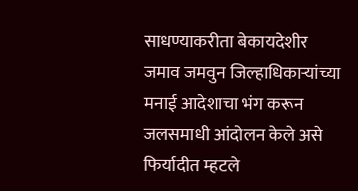साधण्याकरीता बेकायदेशीर जमाव जमवुन जिल्हाधिकाऱ्यांच्या मनाई आदेशाचा भंग करून जलसमाधी आंदोलन केले असे फिर्यादीत म्हटले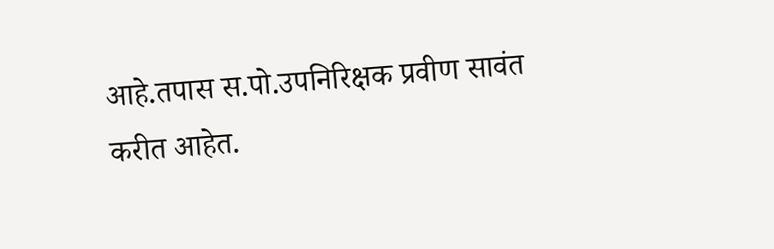आहे.तपास स.पो.उपनिरिक्षक प्रवीण सावंत करीत आहेत.